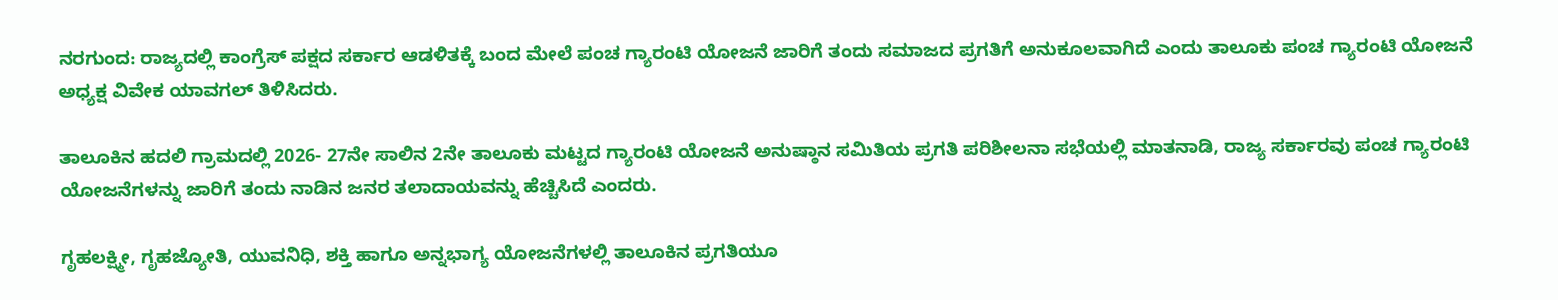ನರಗುಂದ: ರಾಜ್ಯದಲ್ಲಿ ಕಾಂಗ್ರೆಸ್ ಪಕ್ಷದ ಸರ್ಕಾರ ಆಡಳಿತಕ್ಕೆ ಬಂದ ಮೇಲೆ ಪಂಚ ಗ್ಯಾರಂಟಿ ಯೋಜನೆ ಜಾರಿಗೆ ತಂದು ಸಮಾಜದ ಪ್ರಗತಿಗೆ ಅನುಕೂಲವಾಗಿದೆ ಎಂದು ತಾಲೂಕು ಪಂಚ ಗ್ಯಾರಂಟಿ ಯೋಜನೆ ಅಧ್ಯಕ್ಷ ವಿವೇಕ ಯಾವಗಲ್ ತಿಳಿಸಿದರು.

ತಾಲೂಕಿನ ಹದಲಿ ಗ್ರಾಮದಲ್ಲಿ 2026- 27ನೇ ಸಾಲಿನ 2ನೇ ತಾಲೂಕು ಮಟ್ಟದ ಗ್ಯಾರಂಟಿ ಯೋಜನೆ ಅನುಷ್ಠಾನ ಸಮಿತಿಯ ಪ್ರಗತಿ ಪರಿಶೀಲನಾ ಸಭೆಯಲ್ಲಿ ಮಾತನಾಡಿ, ರಾಜ್ಯ ಸರ್ಕಾರವು ಪಂಚ ಗ್ಯಾರಂಟಿ ಯೋಜನೆಗಳನ್ನು ಜಾರಿಗೆ ತಂದು ನಾಡಿನ ಜನರ ತಲಾದಾಯವನ್ನು ಹೆಚ್ಚಿಸಿದೆ ಎಂದರು.

ಗೃಹಲಕ್ಷ್ಮೀ, ಗೃಹಜ್ಯೋತಿ, ಯುವನಿಧಿ, ಶಕ್ತಿ ಹಾಗೂ ಅನ್ನಭಾಗ್ಯ ಯೋಜನೆಗಳಲ್ಲಿ ತಾಲೂಕಿನ ಪ್ರಗತಿಯೂ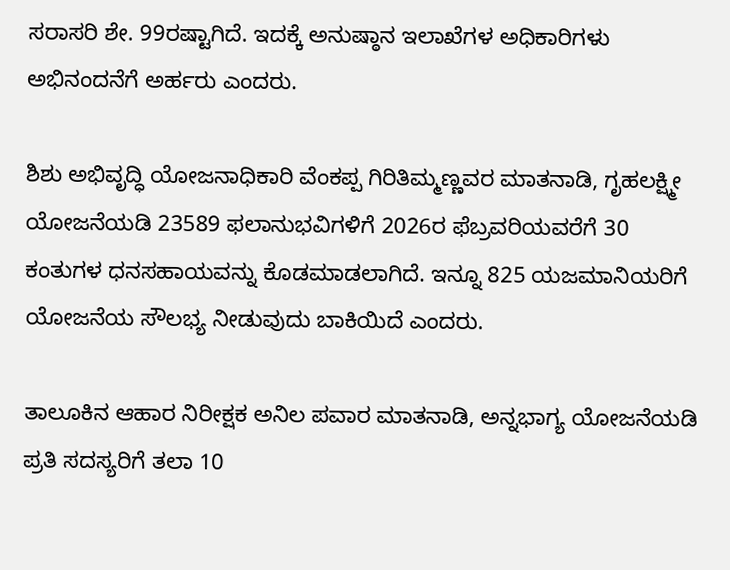ಸರಾಸರಿ ಶೇ. 99ರಷ್ಟಾಗಿದೆ. ಇದಕ್ಕೆ ಅನುಷ್ಠಾನ ಇಲಾಖೆಗಳ ಅಧಿಕಾರಿಗಳು ಅಭಿನಂದನೆಗೆ ಅರ್ಹರು ಎಂದರು.

ಶಿಶು ಅಭಿವೃದ್ಧಿ ಯೋಜನಾಧಿಕಾರಿ ವೆಂಕಪ್ಪ ಗಿರಿತಿಮ್ಮಣ್ಣವರ ಮಾತನಾಡಿ, ಗೃಹಲಕ್ಷ್ಮೀ ಯೋಜನೆಯಡಿ 23589 ಫಲಾನುಭವಿಗಳಿಗೆ 2026ರ ಫೆಬ್ರವರಿಯವರೆಗೆ 30 ಕಂತುಗಳ ಧನಸಹಾಯವನ್ನು ಕೊಡಮಾಡಲಾಗಿದೆ. ಇನ್ನೂ 825 ಯಜಮಾನಿಯರಿಗೆ ಯೋಜನೆಯ ಸೌಲಭ್ಯ ನೀಡುವುದು ಬಾಕಿಯಿದೆ ಎಂದರು.

ತಾಲೂಕಿನ ಆಹಾರ ನಿರೀಕ್ಷಕ ಅನಿಲ ಪವಾರ ಮಾತನಾಡಿ, ಅನ್ನಭಾಗ್ಯ ಯೋಜನೆಯಡಿ ಪ್ರತಿ ಸದಸ್ಯರಿಗೆ ತಲಾ 10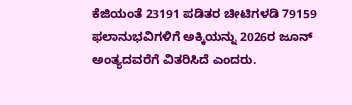ಕೆಜಿಯಂತೆ 23191 ಪಡಿತರ ಚೀಟಿಗಳಡಿ 79159 ಫಲಾನುಭವಿಗಳಿಗೆ ಅಕ್ಕಿಯನ್ನು 2026ರ ಜೂನ್ ಅಂತ್ಯದವರೆಗೆ ವಿತರಿಸಿದೆ ಎಂದರು.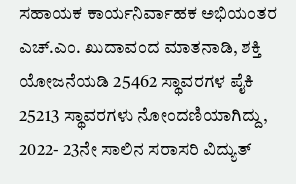ಸಹಾಯಕ ಕಾರ್ಯನಿರ್ವಾಹಕ ಅಭಿಯಂತರ ಎಚ್.ಎಂ. ಖುದಾವಂದ ಮಾತನಾಡಿ, ಶಕ್ತಿ ಯೋಜನೆಯಡಿ 25462 ಸ್ಥಾವರಗಳ ಪೈಕಿ 25213 ಸ್ಥಾವರಗಳು ನೋಂದಣಿಯಾಗಿದ್ದು, 2022- 23ನೇ ಸಾಲಿನ ಸರಾಸರಿ ವಿದ್ಯುತ್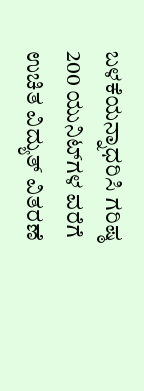ಬಳಕೆಯನ್ನಾಧರಿಸಿ ಗರಿಷ್ಠ 200 ಯುನಿಟ್‌ಗಳ ವರೆಗೆ ಉಚಿತ ವಿದ್ಯುತ್ ವಿತರಣೆ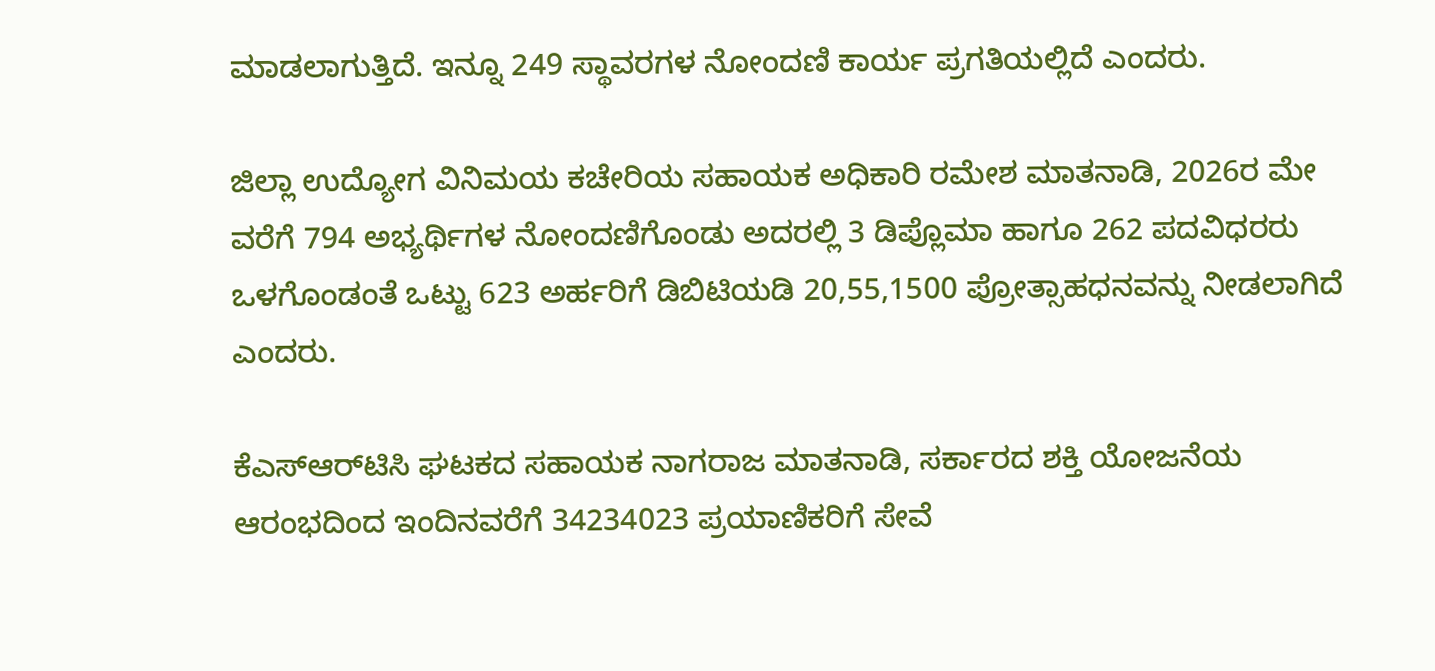ಮಾಡಲಾಗುತ್ತಿದೆ. ಇನ್ನೂ 249 ಸ್ಥಾವರಗಳ ನೋಂದಣಿ ಕಾರ್ಯ ಪ್ರಗತಿಯಲ್ಲಿದೆ ಎಂದರು.

ಜಿಲ್ಲಾ ಉದ್ಯೋಗ ವಿನಿಮಯ ಕಚೇರಿಯ ಸಹಾಯಕ ಅಧಿಕಾರಿ ರಮೇಶ ಮಾತನಾಡಿ, 2026ರ ಮೇ ವರೆಗೆ 794 ಅಭ್ಯರ್ಥಿಗಳ ನೋಂದಣಿಗೊಂಡು ಅದರಲ್ಲಿ 3 ಡಿಪ್ಲೊಮಾ ಹಾಗೂ 262 ಪದವಿಧರರು ಒಳಗೊಂಡಂತೆ ಒಟ್ಟು 623 ಅರ್ಹರಿಗೆ ಡಿಬಿಟಿಯಡಿ 20,55,1500 ಪ್ರೋತ್ಸಾಹಧನವನ್ನು ನೀಡಲಾಗಿದೆ ಎಂದರು.

ಕೆಎಸ್ಆರ್‌ಟಿಸಿ ಘಟಕದ ಸಹಾಯಕ ನಾಗರಾಜ ಮಾತನಾಡಿ, ಸರ್ಕಾರದ ಶಕ್ತಿ ಯೋಜನೆಯ ಆರಂಭದಿಂದ ಇಂದಿನವರೆಗೆ 34234023 ಪ್ರಯಾಣಿಕರಿಗೆ ಸೇವೆ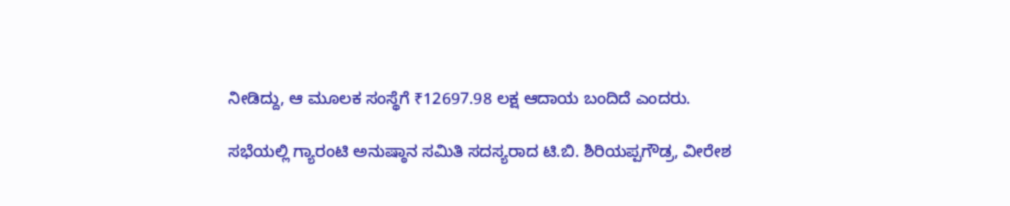ನೀಡಿದ್ದು, ಆ ಮೂಲಕ ಸಂಸ್ಥೆಗೆ ₹12697.98 ಲಕ್ಷ ಆದಾಯ ಬಂದಿದೆ ಎಂದರು.

ಸಭೆಯಲ್ಲಿ ಗ್ಯಾರಂಟಿ ಅನುಷ್ಠಾನ ಸಮಿತಿ ಸದಸ್ಯರಾದ ಟಿ.ಬಿ. ಶಿರಿಯಪ್ಪಗೌಡ್ರ, ವೀರೇಶ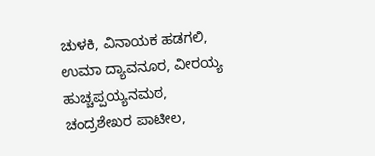ಚುಳಕಿ, ವಿನಾಯಕ ಹಡಗಲಿ, ಉಮಾ ದ್ಯಾವನೂರ, ವೀರಯ್ಯ ಹುಚ್ಚಪ್ಪಯ್ಯನಮಠ, ಚಂದ್ರಶೇಖರ ಪಾಟೀಲ,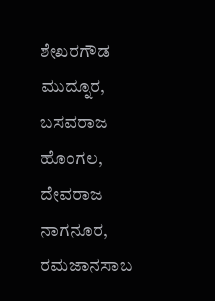ಶೇಖರಗೌಡ ಮುದ್ನೂರ, ಬಸವರಾಜ ಹೊಂಗಲ, ದೇವರಾಜ ನಾಗನೂರ, ರಮಜಾನಸಾಬ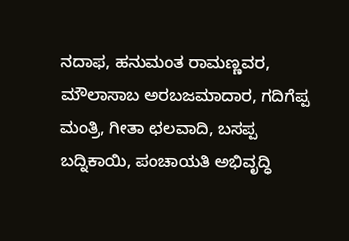ನದಾಫ, ಹನುಮಂತ ರಾಮಣ್ಣವರ, ಮೌಲಾಸಾಬ ಅರಬಜಮಾದಾರ, ಗದಿಗೆಪ್ಪ ಮಂತ್ರಿ, ಗೀತಾ ಛಲವಾದಿ, ಬಸಪ್ಪ ಬದ್ನಿಕಾಯಿ, ಪಂಚಾಯತಿ ಅಭಿವೃದ್ಧಿ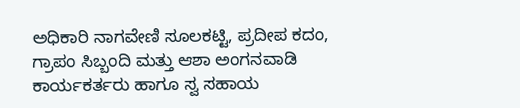ಅಧಿಕಾರಿ ನಾಗವೇಣಿ ಸೂಲಕಟ್ಟಿ, ಪ್ರದೀಪ ಕದಂ, ಗ್ರಾಪಂ ಸಿಬ್ಬಂದಿ ಮತ್ತು ಆಶಾ ಅಂಗನವಾಡಿ ಕಾರ್ಯಕರ್ತರು ಹಾಗೂ ಸ್ವ ಸಹಾಯ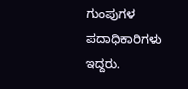ಗುಂಪುಗಳ ಪದಾಧಿಕಾರಿಗಳು ಇದ್ದರು.